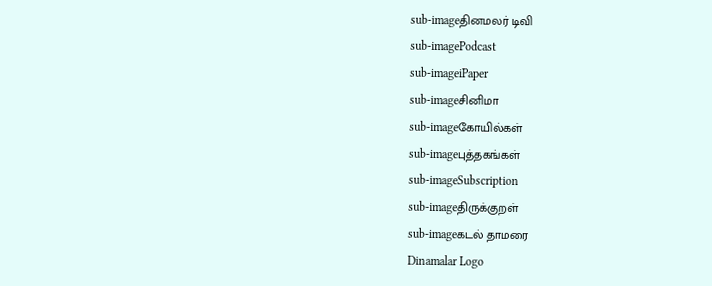sub-imageதினமலர் டிவி
sub-imagePodcast
sub-imageiPaper
sub-imageசினிமா
sub-imageகோயில்கள்
sub-imageபுத்தகங்கள்
sub-imageSubscription
sub-imageதிருக்குறள்
sub-imageகடல் தாமரை
Dinamalar Logo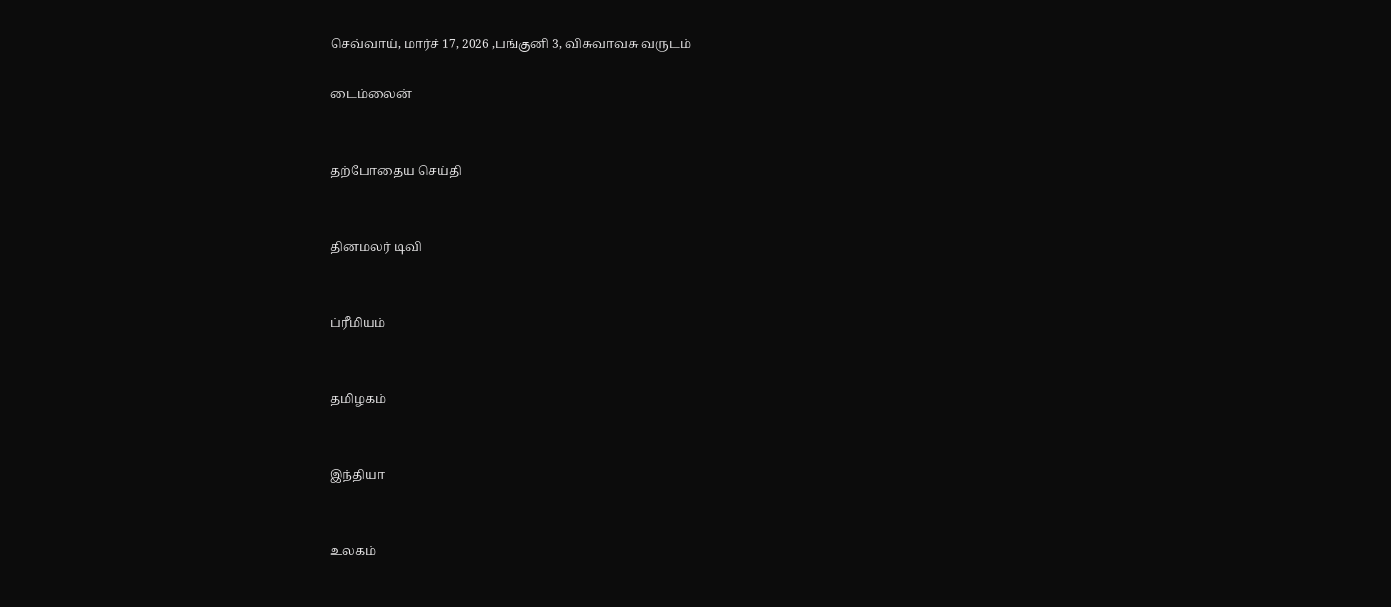செவ்வாய், மார்ச் 17, 2026 ,பங்குனி 3, விசுவாவசு வருடம்

டைம்லைன்


தற்போதைய செய்தி


தினமலர் டிவி


ப்ரீமியம்


தமிழகம்


இந்தியா


உலகம்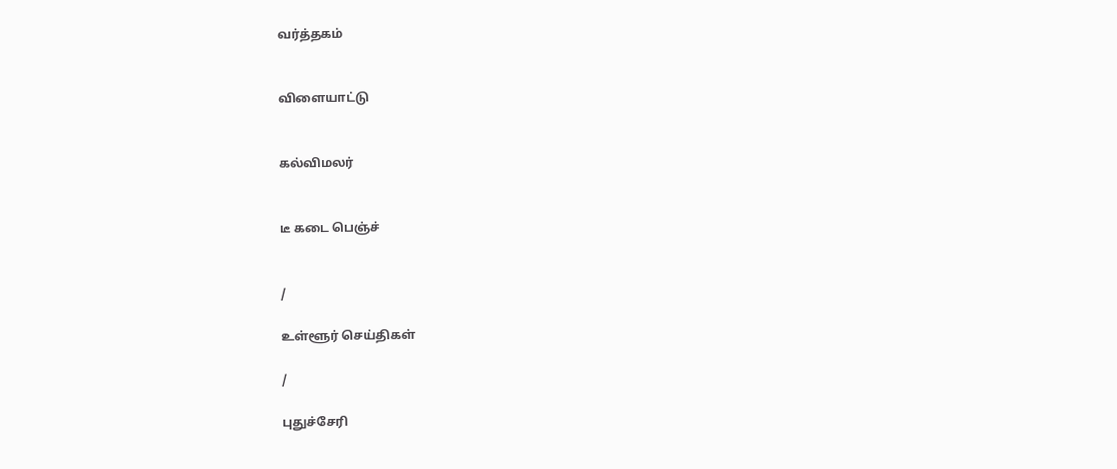வர்த்தகம்


விளையாட்டு


கல்விமலர்


டீ கடை பெஞ்ச்


/

உள்ளூர் செய்திகள்

/

புதுச்சேரி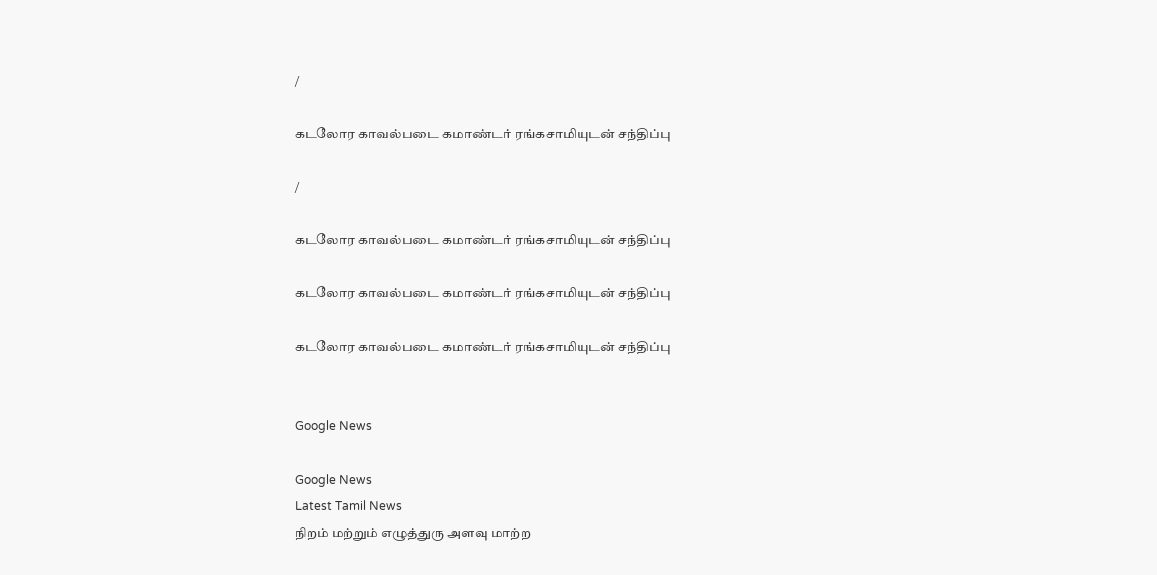/

கடலோர காவல்படை கமாண்டர் ரங்கசாமியுடன் சந்திப்பு

/

கடலோர காவல்படை கமாண்டர் ரங்கசாமியுடன் சந்திப்பு

கடலோர காவல்படை கமாண்டர் ரங்கசாமியுடன் சந்திப்பு

கடலோர காவல்படை கமாண்டர் ரங்கசாமியுடன் சந்திப்பு


Google News

Google News
Latest Tamil News
நிறம் மற்றும் எழுத்துரு அளவு மாற்ற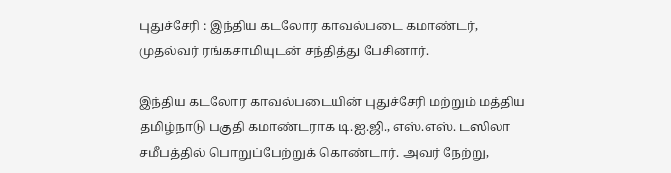புதுச்சேரி : இந்திய கடலோர காவல்படை கமாண்டர், முதல்வர் ரங்கசாமியுடன் சந்தித்து பேசினார்.

இந்திய கடலோர காவல்படையின் புதுச்சேரி மற்றும் மத்திய தமிழ்நாடு பகுதி கமாண்டராக டி.ஐ.ஜி., எஸ்.எஸ். டஸிலா சமீபத்தில் பொறுப்பேற்றுக் கொண்டார். அவர் நேற்று,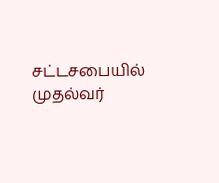சட்டசபையில் முதல்வர்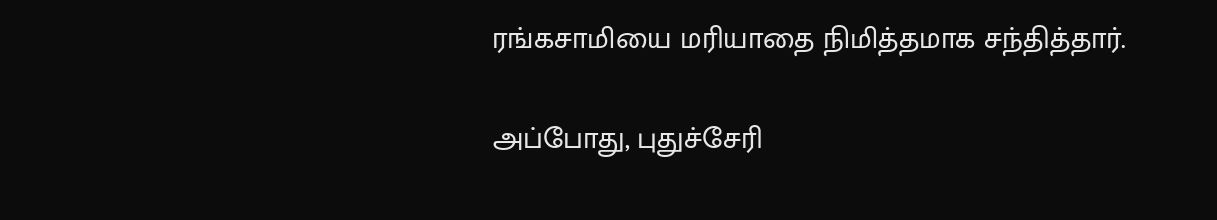ரங்கசாமியை மரியாதை நிமித்தமாக சந்தித்தார்.

அப்போது, புதுச்சேரி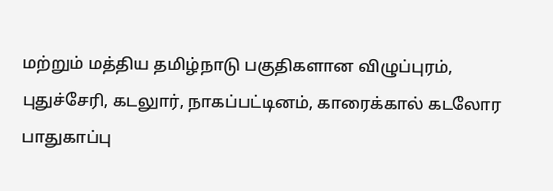மற்றும் மத்திய தமிழ்நாடு பகுதிகளான விழுப்புரம், புதுச்சேரி, கடலுார், நாகப்பட்டினம், காரைக்கால் கடலோர பாதுகாப்பு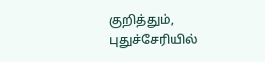குறித்தும், புதுச்சேரியில்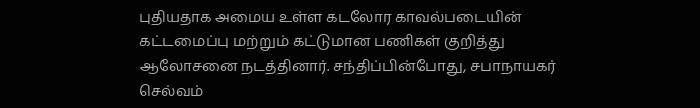புதியதாக அமைய உள்ள கடலோர காவல்படையின் கட்டமைப்பு மற்றும் கட்டுமான பணிகள் குறித்து ஆலோசனை நடத்தினார். சந்திப்பின்போது, சபாநாயகர் செல்வம்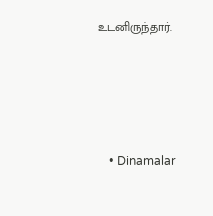உடனிருந்தார்.




    • Dinamalar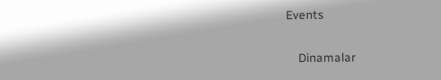Events


    Dinamalar